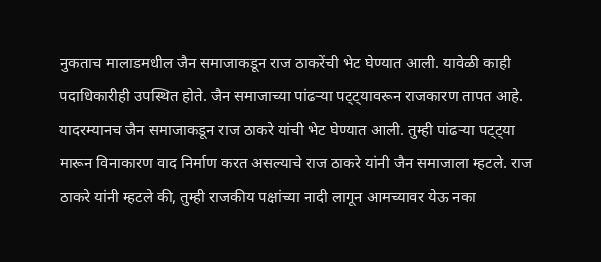नुकताच मालाडमधील जैन समाजाकडून राज ठाकरेंची भेट घेण्यात आली. यावेळी काही पदाधिकारीही उपस्थित होते. जैन समाजाच्या पांढऱ्या पट्ट्यावरून राजकारण तापत आहे. यादरम्यानच जैन समाजाकडून राज ठाकरे यांची भेट घेण्यात आली. तुम्ही पांढऱ्या पट्ट्या मारून विनाकारण वाद निर्माण करत असल्याचे राज ठाकरे यांनी जैन समाजाला म्हटले. राज ठाकरे यांनी म्हटले की, तुम्ही राजकीय पक्षांच्या नादी लागून आमच्यावर येऊ नका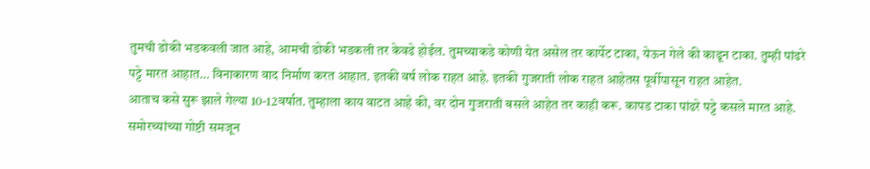तुमची डोकी भडकवली जात आहे, आमची डोकी भडकली तर केवढे होईल. तुमच्याकडे कोणी येत असेल तर कार्पेट टाका, येऊन गेले की काढून टाका. तुम्ही पांढरे पट्टे मारत आहात… विनाकारण वाद निर्माण करत आहात. इतकी वर्ष लोक राहत आहे. इतकी गुजराती लोक राहत आहेतस पूर्वीपासून राहत आहेत.
आताच कसे सुरू झाले गेल्या 10-12वर्षात. तुम्हाला काय वाटत आहे की, वर दोन गुजराती बसले आहेत तर काही करू. कापड टाका पांढरे पट्टे कसले मारत आहे. समोरच्यांच्या गोष्टी समजून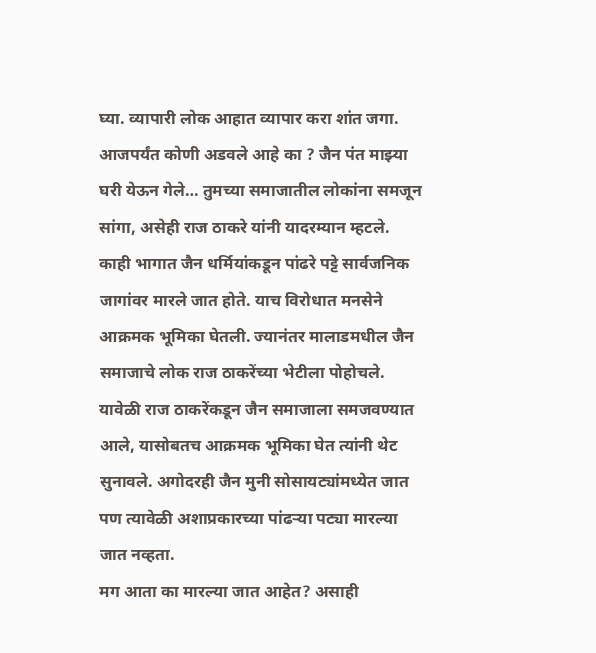घ्या. व्यापारी लोक आहात व्यापार करा शांत जगा. आजपर्यंत कोणी अडवले आहे का ? जैन पंत माझ्या घरी येऊन गेले… तुमच्या समाजातील लोकांना समजून सांगा, असेही राज ठाकरे यांनी यादरम्यान म्हटले.
काही भागात जैन धर्मियांकडून पांढरे पट्टे सार्वजनिक जागांवर मारले जात होते. याच विरोधात मनसेने आक्रमक भूमिका घेतली. ज्यानंतर मालाडमधील जैन समाजाचे लोक राज ठाकरेंच्या भेटीला पोहोचले. यावेळी राज ठाकरेंकडून जैन समाजाला समजवण्यात आले, यासोबतच आक्रमक भूमिका घेत त्यांनी थेट सुनावले. अगोदरही जैन मुनी सोसायट्यांमध्येत जात पण त्यावेळी अशाप्रकारच्या पांढऱ्या पट्या मारल्या जात नव्हता.
मग आता का मारल्या जात आहेत? असाही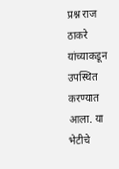प्रश्न राज ठाकरे यांच्याकडून उपस्थित करण्यात आला. या भेटीचे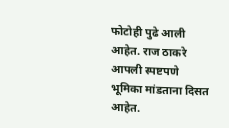फोटोही पुढे आली आहेत. राज ठाकरे आपली स्पष्टपणे भूमिका मांडताना दिसत आहेत.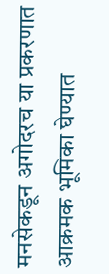मनसेकडून अगोदरच या प्रकरणात आक्रमक भूमिका घेण्यात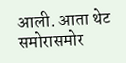आली. आता थेट समोरासमोर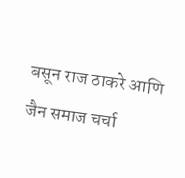बसून राज ठाकरे आणि जैन समाज चर्चा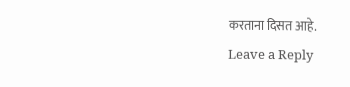करताना दिसत आहे.
Leave a Reply